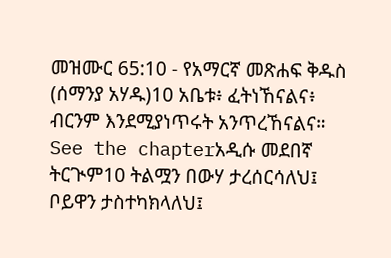መዝሙር 65:10 - የአማርኛ መጽሐፍ ቅዱስ (ሰማንያ አሃዱ)10 አቤቱ፥ ፈትነኸናልና፥ ብርንም እንደሚያነጥሩት አንጥረኸናልና። See the chapterአዲሱ መደበኛ ትርጒም10 ትልሟን በውሃ ታረሰርሳለህ፤ ቦይዋን ታስተካክላለህ፤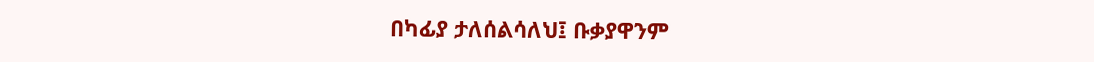በካፊያ ታለሰልሳለህ፤ ቡቃያዋንም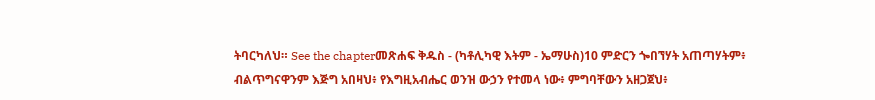ትባርካለህ። See the chapterመጽሐፍ ቅዱስ - (ካቶሊካዊ እትም - ኤማሁስ)10 ምድርን ጐበኘሃት አጠጣሃትም፥ ብልጥግናዋንም እጅግ አበዛህ፥ የእግዚአብሔር ወንዝ ውኃን የተመላ ነው፥ ምግባቸውን አዘጋጀህ፥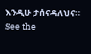እንዲሁ ታሰናዳለህና። See the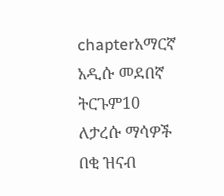chapterአማርኛ አዲሱ መደበኛ ትርጉም10 ለታረሱ ማሳዎች በቂ ዝናብ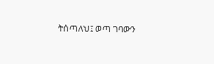ትሰጣለህ፤ ወጣ ገባውን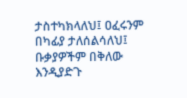ታስተካክላለህ፤ ዐፈሩንም በካፊያ ታለሰልሳለህ፤ ቡቃያዎችም በቅለው እንዲያድጉ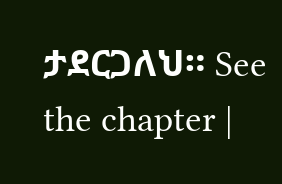ታደርጋለህ። See the chapter |